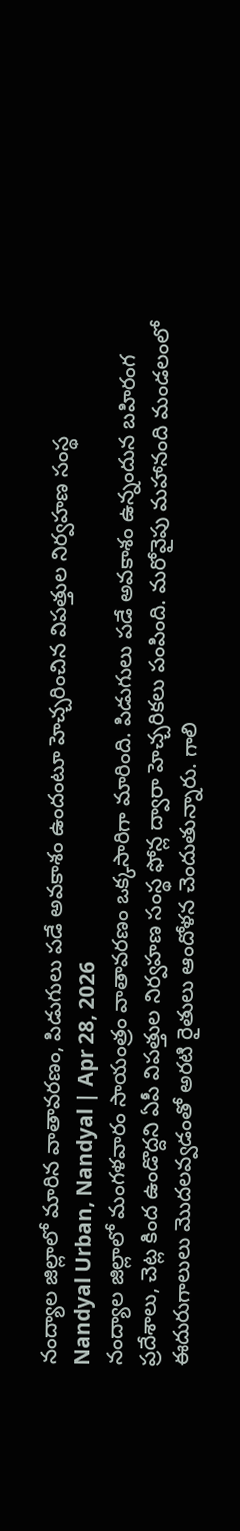నంద్యాల జిల్లాలో మారిన వాతావరణం, పిడుగులు పడే అవకాశం ఉందంటూ హెచ్చరించిన విపత్తుల నిర్వహణ సంస్థ
Nandyal Urban, Nandyal | Apr 28, 2026
నంద్యాల జిల్లాలో మంగళవారం సాయంత్రం వాతావరణం ఒక్కసారిగా మారింది. పిడుగులు పడే అవకాశం ఉన్నందున బహిరంగ ప్రదేశాలు, చెట్ల కింద ఉండొద్దని ఏపీ విపత్తుల నిర్వహణ సంస్థ ఫోన్ల ద్వారా హెచ్చరికలు పంపింది. మరోవైపు మహానంది మండలంలో ఈదురుగాలులు మొదలవ్వడంతో అరటి రైతులు ఆందోళన చెందుతున్నారు. గాలి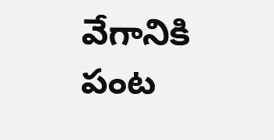వేగానికి పంట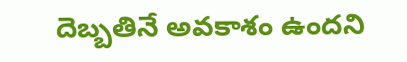దెబ్బతినే అవకాశం ఉందని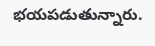భయపడుతున్నారు.